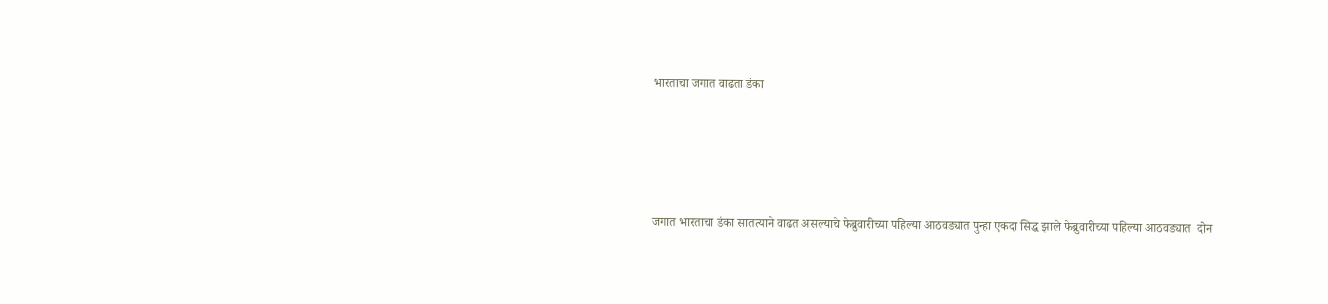भारताचा जगात वाढता डंका




जगात भारताचा डंका सातत्याने वाढत असल्याचे फेब्रुवारीच्या पहिल्या आठवड्यात पुन्हा एकदा सिद्ध झाले फेब्रुवारीच्या पहिल्या आठवड्यात  दोन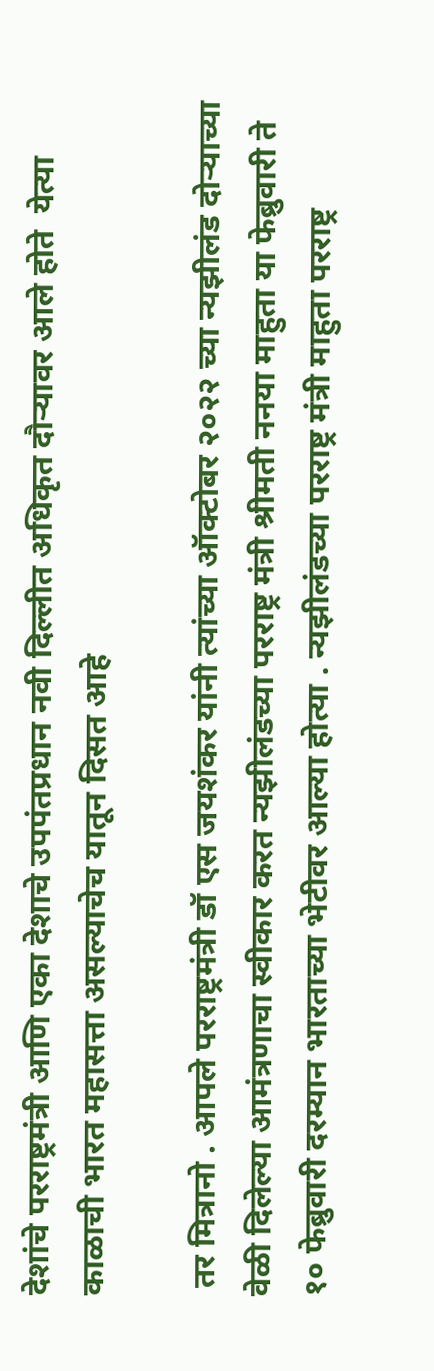देशांचे परराष्ट्रमंत्री आणि एका देशाचे उपपंतप्रधान नवी दिल्लीत अधिकृत दौऱ्यावर आले होते  येत्या काळाची भारत महासत्ता असल्याचेच यातून दिसत आहे

 तर मित्रानो . आपले परराष्ट्रमंत्री डॉ एस जयशंकर यांनी त्यांच्या ऑक्टोबर २०२२ च्या न्यझीलंड दोऱ्याच्या वेळी दिलेल्या आमंत्रणाचा स्वीकार करत न्यझीलंडच्या परराष्ट्र मंत्री श्रीमती ननया माहुता या फेब्रुवारी ते १० फेब्रुवारी दरम्यान भारताच्या भेटीवर आल्या होत्या . न्यझीलंडच्या परराष्ट्र मंत्री माहुता परराष्ट्र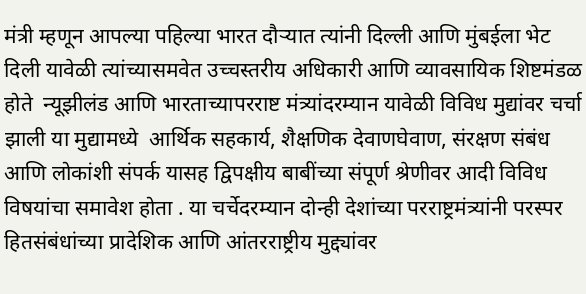मंत्री म्हणून आपल्या पहिल्या भारत दौऱ्यात त्यांनी दिल्ली आणि मुंबईला भेट दिली यावेळी त्यांच्यासमवेत उच्चस्तरीय अधिकारी आणि व्यावसायिक शिष्टमंडळ होते  न्यूझीलंड आणि भारताच्यापरराष्ट मंत्र्यांदरम्यान यावेळी विविध मुद्यांवर चर्चा झाली या मुद्यामध्ये  आर्थिक सहकार्य, शैक्षणिक देवाणघेवाण, संरक्षण संबंध आणि लोकांशी संपर्क यासह द्विपक्षीय बाबींच्या संपूर्ण श्रेणीवर आदी विविध विषयांचा समावेश होता . या चर्चेदरम्यान दोन्ही देशांच्या परराष्ट्रमंत्र्यांनी परस्पर हितसंबंधांच्या प्रादेशिक आणि आंतरराष्ट्रीय मुद्द्यांवर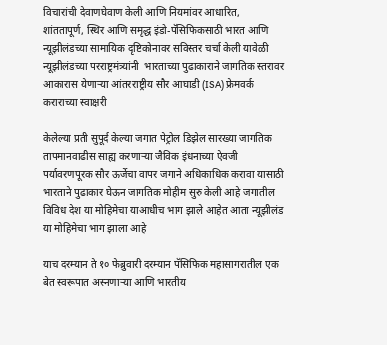विचारांची देवाणघेवाण केली आणि नियमांवर आधारित, शांततापूर्ण, स्थिर आणि समृद्ध इंडो-पॅसिफिकसाठी भारत आणि न्यूझीलंडच्या सामायिक दृष्टिकोनावर सविस्तर चर्चा केली यावेळी न्यूझीलंडच्या परराष्ट्रमंत्र्यांनी  भारताच्या पुढाकाराने जागतिक स्तरावर आकारास येणाऱ्या आंतरराष्ट्रीय सौर आघाडी (ISA) फ्रेमवर्क कराराच्या स्वाक्षरी

केलेल्या प्रती सुपूर्द केल्या जगात पेट्रोल डिझेल सारख्या जागतिक तापमानवाढीस साह्य करणाऱ्या जैविक इंधनाच्या ऐवजी पर्यावरणपूरक सौर ऊर्जेचा वापर जगाने अधिकाधिक करावा यासाठी भारताने पुढाकार घेऊन जागतिक मोहीम सुरु केली आहे जगातील विविध देश या मोहिमेचा याआधीच भाग झाले आहेत आता न्यूझीलंड या मोहिमेचा भाग झाला आहे

याच दरम्यान ते १० फेब्रुवारी दरम्यान पॅसिफिक महासागरातील एक बेत स्वरूपात अस्नणाऱ्या आणि भारतीय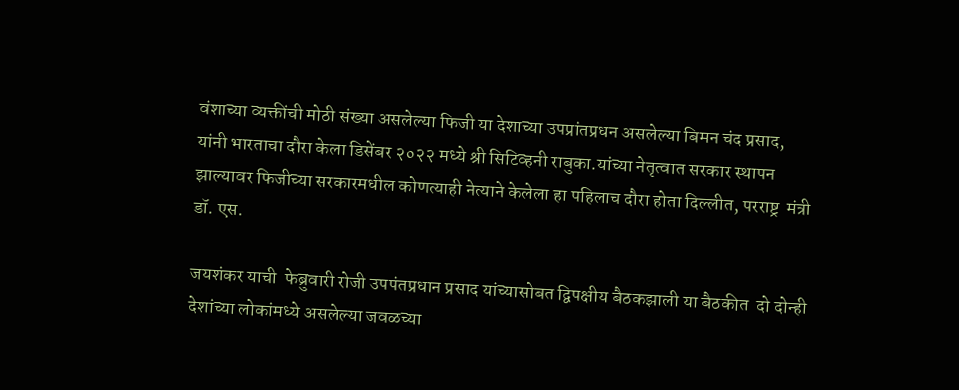वंशाच्या व्यक्तींची मोठी संख्या असलेल्या फिजी या देशाच्या उपप्रांतप्रधन असलेल्या बिमन चंद प्रसाद, यांनी भारताचा दौरा केला डिसेंबर २०२२ मध्ये श्री सिटिव्हनी राबुका.यांच्या नेतृत्वात सरकार स्थापन झाल्यावर फिजीच्या सरकारमधील कोणत्याही नेत्याने केलेला हा पहिलाच दौरा होता दिल्लीत, परराष्ट्र  मंत्री डॉ. एस.

जयशंकर याची  फेब्रुवारी रोजी उपपंतप्रधान प्रसाद यांच्यासोबत द्विपक्षीय बैठकझाली या बैठकीत  दो दोन्ही देशांच्या लोकांमध्ये असलेल्या जवळच्या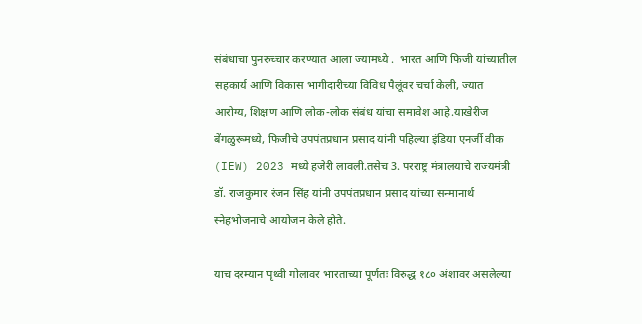संबंधाचा पुनरुच्चार करण्यात आला ज्यामध्ये .  भारत आणि फिजी यांच्यातील सहकार्य आणि विकास भागीदारीच्या विविध पैलूंवर चर्चा केली, ज्यात आरोग्य, शिक्षण आणि लोक-लोक संबंध यांचा समावेश आहे.याखेरीज बेंगळुरूमध्ये, फिजीचे उपपंतप्रधान प्रसाद यांनी पहिल्या इंडिया एनर्जी वीक (IEW) 2023 मध्ये हजेरी लावली.तसेच 3. परराष्ट्र मंत्रालयाचे राज्यमंत्री डॉ. राजकुमार रंजन सिंह यांनी उपपंतप्रधान प्रसाद यांच्या सन्मानार्थ स्नेहभोजनाचे आयोजन केले होते.

याच दरम्यान पृथ्वी गोलावर भारताच्या पूर्णतः विरुद्ध १८० अंशावर असलेल्या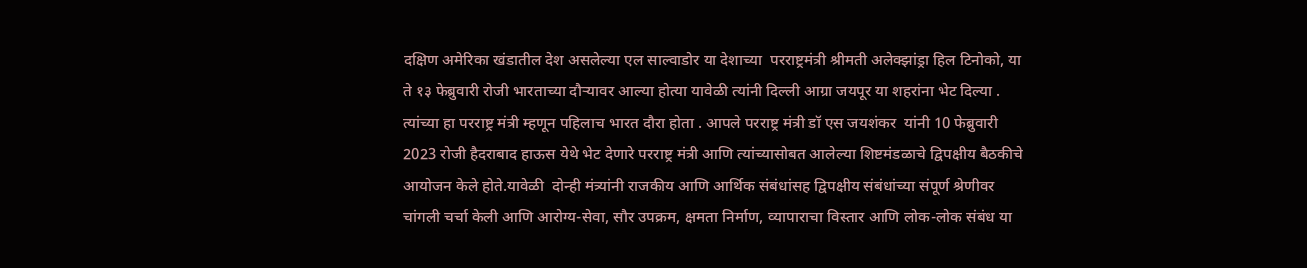दक्षिण अमेरिका खंडातील देश असलेल्या एल साल्वाडोर या देशाच्या  परराष्ट्रमंत्री श्रीमती अलेक्झांड्रा हिल टिनोको, या ते १३ फेब्रुवारी रोजी भारताच्या दौऱ्यावर आल्या होत्या यावेळी त्यांनी दिल्ली आग्रा जयपूर या शहरांना भेट दिल्या . त्यांच्या हा परराष्ट्र मंत्री म्हणून पहिलाच भारत दौरा होता . आपले परराष्ट्र मंत्री डॉ एस जयशंकर  यांनी 10 फेब्रुवारी 2023 रोजी हैदराबाद हाऊस येथे भेट देणारे परराष्ट्र मंत्री आणि त्यांच्यासोबत आलेल्या शिष्टमंडळाचे द्विपक्षीय बैठकीचे आयोजन केले होते.यावेळी  दोन्ही मंत्र्यांनी राजकीय आणि आर्थिक संबंधांसह द्विपक्षीय संबंधांच्या संपूर्ण श्रेणीवर चांगली चर्चा केली आणि आरोग्य-सेवा, सौर उपक्रम, क्षमता निर्माण, व्यापाराचा विस्तार आणि लोक-लोक संबंध या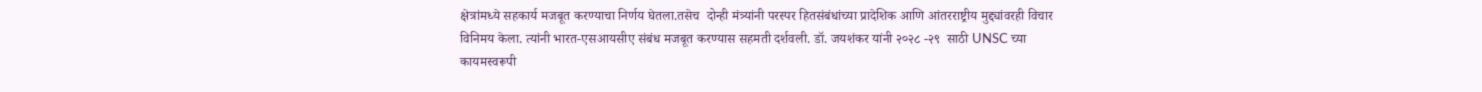क्षेत्रांमध्ये सहकार्य मजबूत करण्याचा निर्णय घेतला.तसेच  दोन्ही मंत्र्यांनी परस्पर हितसंबंधांच्या प्रादेशिक आणि आंतरराष्ट्रीय मुद्द्यांवरही विचार विनिमय केला. त्यांनी भारत-एसआयसीए संबंध मजबूत करण्यास सहमती दर्शवली. डॉ. जयशंकर यांनी २०२८ -२९  साठी UNSC च्या कायमस्वरूपी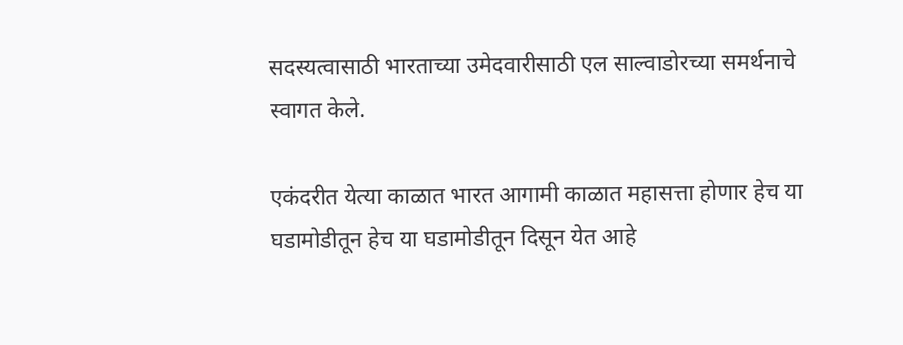सदस्यत्वासाठी भारताच्या उमेदवारीसाठी एल साल्वाडोरच्या समर्थनाचे स्वागत केले.

एकंदरीत येत्या काळात भारत आगामी काळात महासत्ता होणार हेच या घडामोडीतून हेच या घडामोडीतून दिसून येत आहे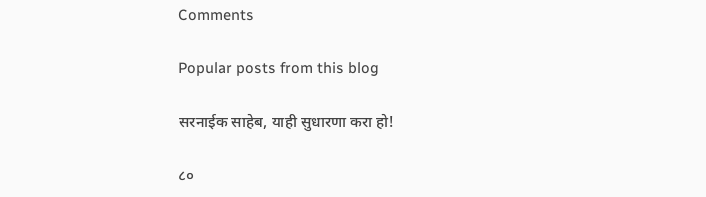Comments

Popular posts from this blog

सरनाईक साहेब, याही सुधारणा करा हो!

८०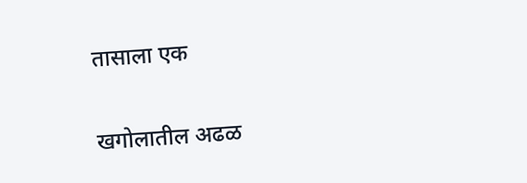तासाला एक

खगोलातील अढळ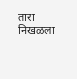तारा निखळला